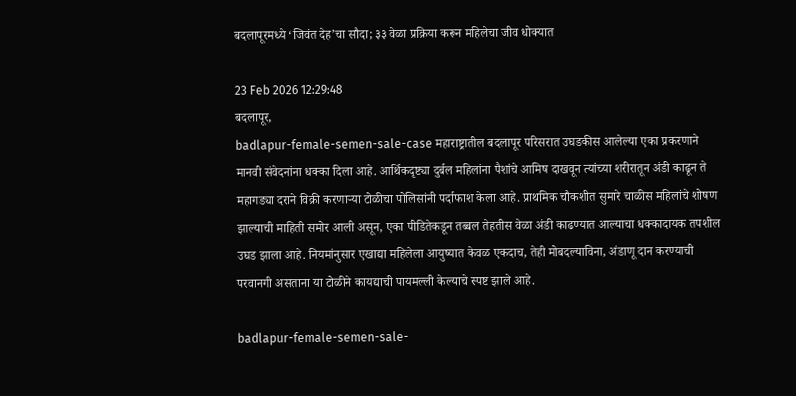बदलापूरमध्ये ‘जिवंत देह’चा सौदा; ३३ वेळा प्रक्रिया करून महिलेचा जीव धोक्यात

23 Feb 2026 12:29:48
बदलापूर,
badlapur-female-semen-sale-case महाराष्ट्रातील बदलापूर परिसरात उघडकीस आलेल्या एका प्रकरणाने मानवी संवेदनांना धक्का दिला आहे. आर्थिकदृष्ट्या दुर्बल महिलांना पैशांचे आमिष दाखवून त्यांच्या शरीरातून अंडी काढून ते महागड्या दराने विक्री करणाऱ्या टोळीचा पोलिसांनी पर्दाफाश केला आहे. प्राथमिक चौकशीत सुमारे चाळीस महिलांचे शोषण झाल्याची माहिती समोर आली असून, एका पीडितेकडून तब्बल तेहतीस वेळा अंडी काढण्यात आल्याचा धक्कादायक तपशील उघड झाला आहे. नियमांनुसार एखाद्या महिलेला आयुष्यात केवळ एकदाच, तेही मोबदल्याविना, अंडाणू दान करण्याची परवानगी असताना या टोळीने कायद्याची पायमल्ली केल्याचे स्पष्ट झाले आहे.

badlapur-female-semen-sale-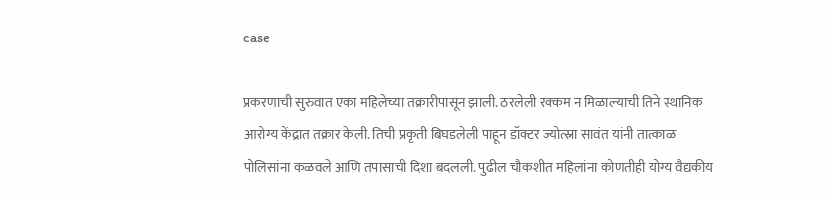case

प्रकरणाची सुरुवात एका महिलेच्या तक्रारीपासून झाली. ठरलेली रक्कम न मिळाल्याची तिने स्थानिक आरोग्य केंद्रात तक्रार केली. तिची प्रकृती बिघडलेली पाहून डॉक्टर ज्योत्स्ना सावंत यांनी तात्काळ पोलिसांना कळवले आणि तपासाची दिशा बदलली. पुढील चौकशीत महिलांना कोणतीही योग्य वैद्यकीय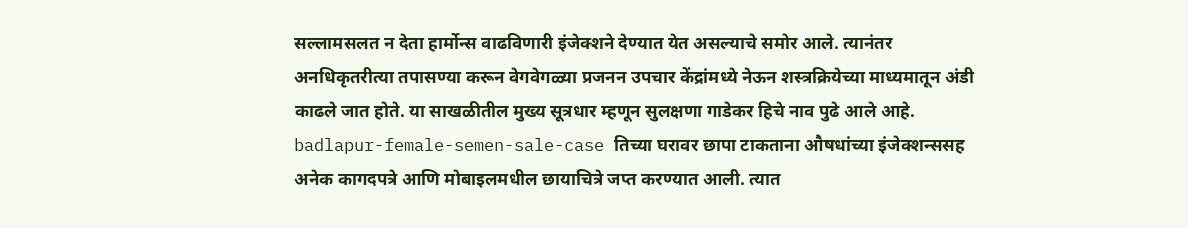सल्लामसलत न देता हार्मोन्स वाढविणारी इंजेक्शने देण्यात येत असल्याचे समोर आले. त्यानंतर अनधिकृतरीत्या तपासण्या करून वेगवेगळ्या प्रजनन उपचार केंद्रांमध्ये नेऊन शस्त्रक्रियेच्या माध्यमातून अंडी काढले जात होते. या साखळीतील मुख्य सूत्रधार म्हणून सुलक्षणा गाडेकर हिचे नाव पुढे आले आहे. badlapur-female-semen-sale-case तिच्या घरावर छापा टाकताना औषधांच्या इंजेक्शन्ससह अनेक कागदपत्रे आणि मोबाइलमधील छायाचित्रे जप्त करण्यात आली. त्यात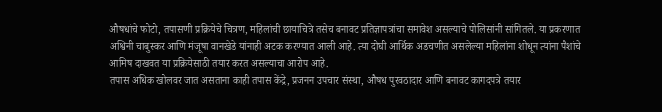औषधांचे फोटो, तपासणी प्रक्रियेचे चित्रण, महिलांची छायाचित्रे तसेच बनावट प्रतिज्ञापत्रांचा समावेश असल्याचे पोलिसांनी सांगितले. या प्रकरणात अश्विनी चाबुस्कर आणि मंजूषा वानखेडे यांनाही अटक करण्यात आली आहे. त्या दोघी आर्थिक अडचणीत असलेल्या महिलांना शोधून त्यांना पैशांचे आमिष दाखवत या प्रक्रियेसाठी तयार करत असल्याचा आरोप आहे.
तपास अधिक खोलवर जात असताना काही तपास केंद्रे, प्रजनन उपचार संस्था, औषध पुरवठादार आणि बनावट कागदपत्रे तयार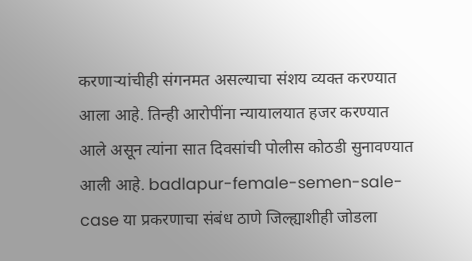करणाऱ्यांचीही संगनमत असल्याचा संशय व्यक्त करण्यात आला आहे. तिन्ही आरोपींना न्यायालयात हजर करण्यात आले असून त्यांना सात दिवसांची पोलीस कोठडी सुनावण्यात आली आहे. badlapur-female-semen-sale-case या प्रकरणाचा संबंध ठाणे जिल्ह्याशीही जोडला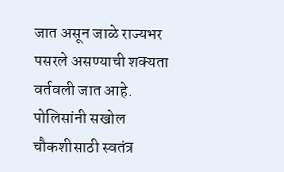जात असून जाळे राज्यभर पसरले असण्याची शक्यता वर्तवली जात आहे. पोलिसांनी सखोल चौकशीसाठी स्वतंत्र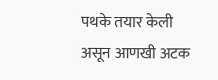पथके तयार केली असून आणखी अटक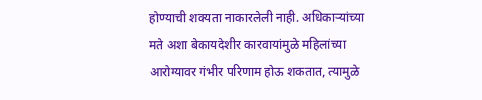होण्याची शक्यता नाकारलेली नाही. अधिकाऱ्यांच्या मते अशा बेकायदेशीर कारवायांमुळे महिलांच्या आरोग्यावर गंभीर परिणाम होऊ शकतात, त्यामुळे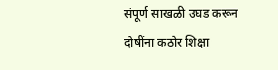संपूर्ण साखळी उघड करून दोषींना कठोर शिक्षा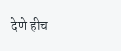देणे हीच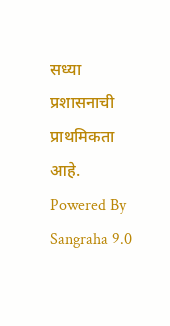सध्या प्रशासनाची प्राथमिकता आहे.
Powered By Sangraha 9.0